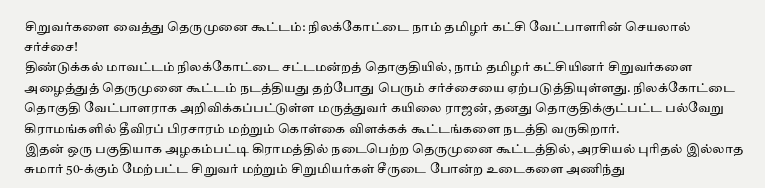சிறுவர்களை வைத்து தெருமுனை கூட்டம்: நிலக்கோட்டை நாம் தமிழர் கட்சி வேட்பாளரின் செயலால் சர்ச்சை!
திண்டுக்கல் மாவட்டம் நிலக்கோட்டை சட்டமன்றத் தொகுதியில், நாம் தமிழர் கட்சியினர் சிறுவர்களை அழைத்துத் தெருமுனை கூட்டம் நடத்தியது தற்போது பெரும் சர்ச்சையை ஏற்படுத்தியுள்ளது. நிலக்கோட்டை தொகுதி வேட்பாளராக அறிவிக்கப்பட்டுள்ள மருத்துவர் கயிலை ராஜன், தனது தொகுதிக்குட்பட்ட பல்வேறு கிராமங்களில் தீவிரப் பிரசாரம் மற்றும் கொள்கை விளக்கக் கூட்டங்களை நடத்தி வருகிறார்.
இதன் ஒரு பகுதியாக அழகம்பட்டி கிராமத்தில் நடைபெற்ற தெருமுனை கூட்டத்தில், அரசியல் புரிதல் இல்லாத சுமார் 50-க்கும் மேற்பட்ட சிறுவர் மற்றும் சிறுமியர்கள் சீருடை போன்ற உடைகளை அணிந்து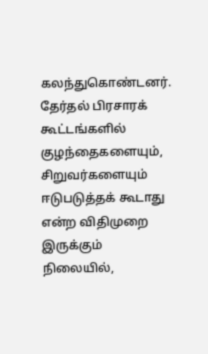கலந்துகொண்டனர். தேர்தல் பிரசாரக் கூட்டங்களில் குழந்தைகளையும், சிறுவர்களையும் ஈடுபடுத்தக் கூடாது என்ற விதிமுறை இருக்கும் நிலையில்,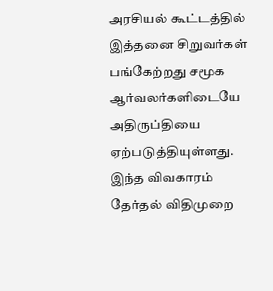அரசியல் கூட்டத்தில் இத்தனை சிறுவர்கள் பங்கேற்றது சமூக ஆர்வலர்களிடையே அதிருப்தியை ஏற்படுத்தியுள்ளது. இந்த விவகாரம் தேர்தல் விதிமுறை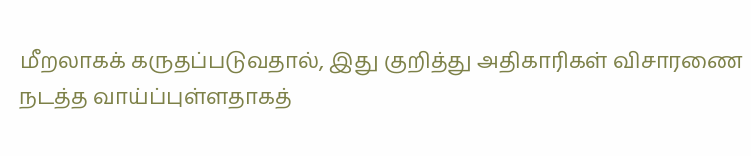மீறலாகக் கருதப்படுவதால், இது குறித்து அதிகாரிகள் விசாரணை நடத்த வாய்ப்புள்ளதாகத்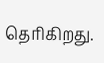தெரிகிறது.